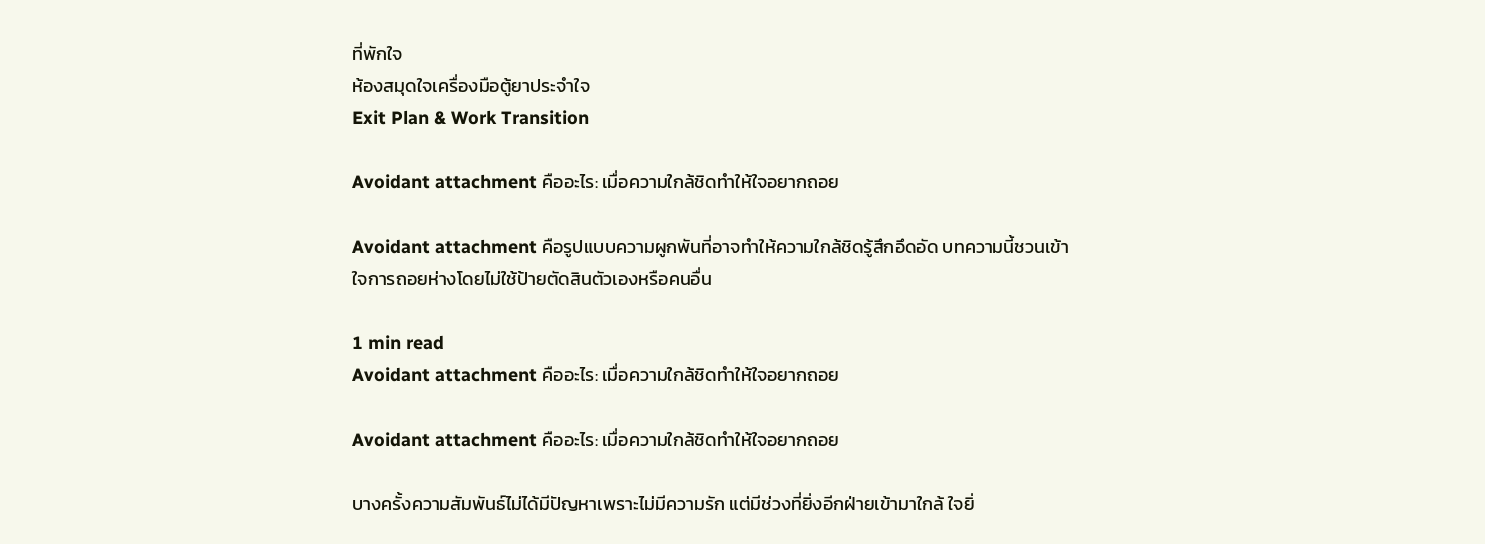ที่พักใจ
ห้องสมุดใจเครื่องมือตู้ยาประจำใจ
Exit Plan & Work Transition

Avoidant attachment คืออะไร: เมื่อความใกล้ชิดทำให้ใจอยากถอย

Avoidant attachment คือรูปแบบความผูกพันที่อาจทำให้ความใกล้ชิดรู้สึกอึดอัด บทความนี้ชวนเข้าใจการถอยห่างโดยไม่ใช้ป้ายตัดสินตัวเองหรือคนอื่น

1 min read
Avoidant attachment คืออะไร: เมื่อความใกล้ชิดทำให้ใจอยากถอย

Avoidant attachment คืออะไร: เมื่อความใกล้ชิดทำให้ใจอยากถอย

บางครั้งความสัมพันธ์ไม่ได้มีปัญหาเพราะไม่มีความรัก แต่มีช่วงที่ยิ่งอีกฝ่ายเข้ามาใกล้ ใจยิ่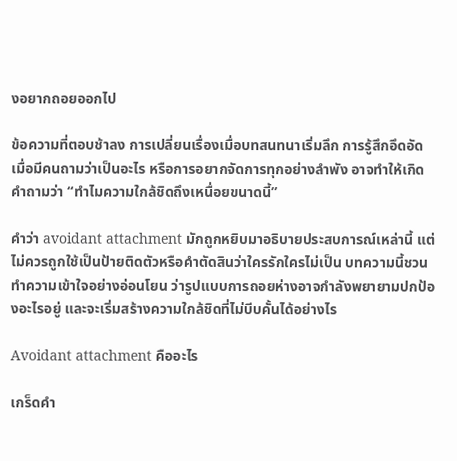งอยากถอยออกไป

ข้อความที่ตอบช้าลง การเปลี่ยนเรื่องเมื่อบทสนทนาเริ่มลึก การรู้สึกอึดอัดเมื่อมีคนถามว่าเป็นอะไร หรือการอยากจัดการทุกอย่างลำพัง อาจทำให้เกิดคำถามว่า “ทำไมความใกล้ชิดถึงเหนื่อยขนาดนี้”

คำว่า avoidant attachment มักถูกหยิบมาอธิบายประสบการณ์เหล่านี้ แต่ไม่ควรถูกใช้เป็นป้ายติดตัวหรือคำตัดสินว่าใครรักใครไม่เป็น บทความนี้ชวนทำความเข้าใจอย่างอ่อนโยน ว่ารูปแบบการถอยห่างอาจกำลังพยายามปกป้องอะไรอยู่ และจะเริ่มสร้างความใกล้ชิดที่ไม่บีบคั้นได้อย่างไร

Avoidant attachment คืออะไร

เกร็ดคำ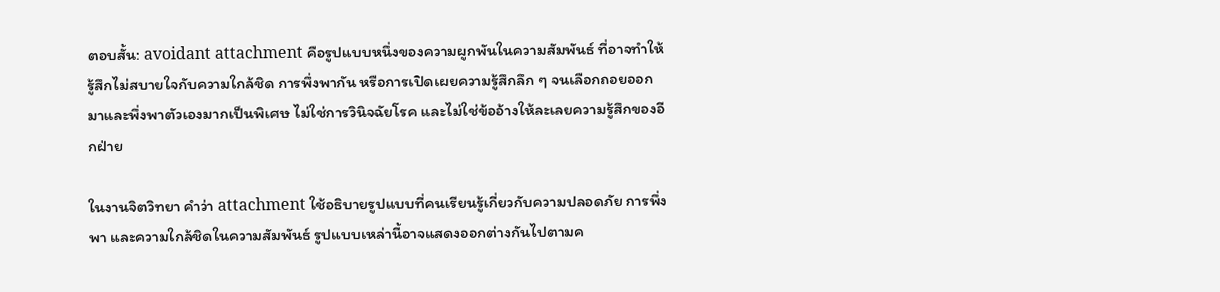ตอบสั้น: avoidant attachment คือรูปแบบหนึ่งของความผูกพันในความสัมพันธ์ ที่อาจทำให้รู้สึกไม่สบายใจกับความใกล้ชิด การพึ่งพากัน หรือการเปิดเผยความรู้สึกลึก ๆ จนเลือกถอยออกมาและพึ่งพาตัวเองมากเป็นพิเศษ ไม่ใช่การวินิจฉัยโรค และไม่ใช่ข้ออ้างให้ละเลยความรู้สึกของอีกฝ่าย

ในงานจิตวิทยา คำว่า attachment ใช้อธิบายรูปแบบที่คนเรียนรู้เกี่ยวกับความปลอดภัย การพึ่งพา และความใกล้ชิดในความสัมพันธ์ รูปแบบเหล่านี้อาจแสดงออกต่างกันไปตามค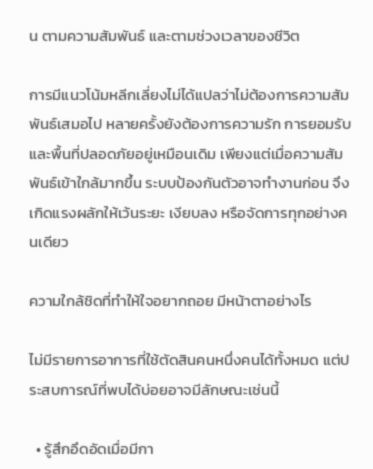น ตามความสัมพันธ์ และตามช่วงเวลาของชีวิต

การมีแนวโน้มหลีกเลี่ยงไม่ได้แปลว่าไม่ต้องการความสัมพันธ์เสมอไป หลายครั้งยังต้องการความรัก การยอมรับ และพื้นที่ปลอดภัยอยู่เหมือนเดิม เพียงแต่เมื่อความสัมพันธ์เข้าใกล้มากขึ้น ระบบป้องกันตัวอาจทำงานก่อน จึงเกิดแรงผลักให้เว้นระยะ เงียบลง หรือจัดการทุกอย่างคนเดียว

ความใกล้ชิดที่ทำให้ใจอยากถอย มีหน้าตาอย่างไร

ไม่มีรายการอาการที่ใช้ตัดสินคนหนึ่งคนได้ทั้งหมด แต่ประสบการณ์ที่พบได้บ่อยอาจมีลักษณะเช่นนี้

  • รู้สึกอึดอัดเมื่อมีกา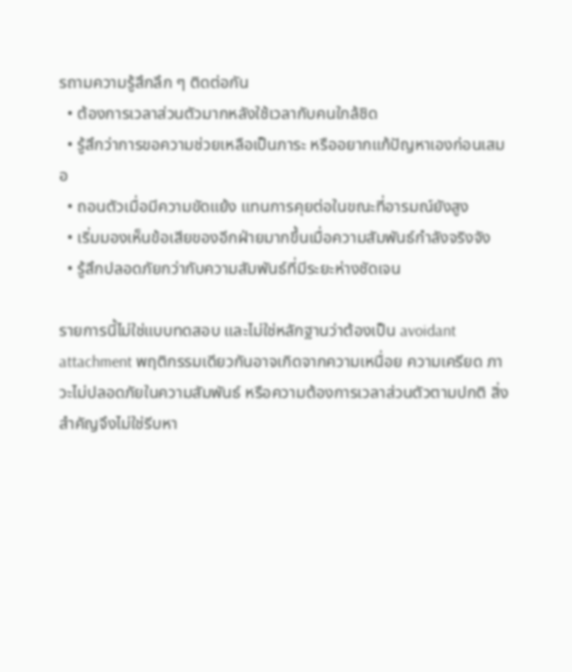รถามความรู้สึกลึก ๆ ติดต่อกัน
  • ต้องการเวลาส่วนตัวมากหลังใช้เวลากับคนใกล้ชิด
  • รู้สึกว่าการขอความช่วยเหลือเป็นภาระ หรืออยากแก้ปัญหาเองก่อนเสมอ
  • ถอนตัวเมื่อมีความขัดแย้ง แทนการคุยต่อในขณะที่อารมณ์ยังสูง
  • เริ่มมองเห็นข้อเสียของอีกฝ่ายมากขึ้นเมื่อความสัมพันธ์กำลังจริงจัง
  • รู้สึกปลอดภัยกว่ากับความสัมพันธ์ที่มีระยะห่างชัดเจน

รายการนี้ไม่ใช่แบบทดสอบ และไม่ใช่หลักฐานว่าต้องเป็น avoidant attachment พฤติกรรมเดียวกันอาจเกิดจากความเหนื่อย ความเครียด ภาวะไม่ปลอดภัยในความสัมพันธ์ หรือความต้องการเวลาส่วนตัวตามปกติ สิ่งสำคัญจึงไม่ใช่รีบหา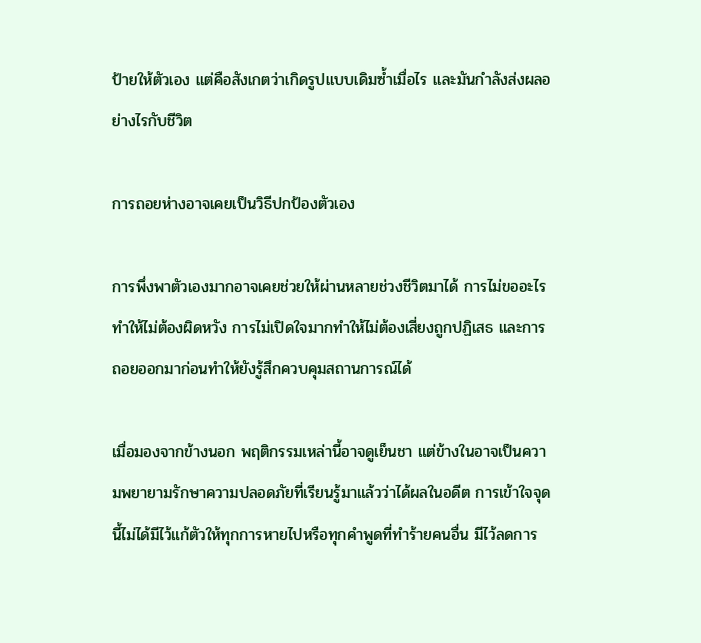ป้ายให้ตัวเอง แต่คือสังเกตว่าเกิดรูปแบบเดิมซ้ำเมื่อไร และมันกำลังส่งผลอย่างไรกับชีวิต

การถอยห่างอาจเคยเป็นวิธีปกป้องตัวเอง

การพึ่งพาตัวเองมากอาจเคยช่วยให้ผ่านหลายช่วงชีวิตมาได้ การไม่ขออะไรทำให้ไม่ต้องผิดหวัง การไม่เปิดใจมากทำให้ไม่ต้องเสี่ยงถูกปฏิเสธ และการถอยออกมาก่อนทำให้ยังรู้สึกควบคุมสถานการณ์ได้

เมื่อมองจากข้างนอก พฤติกรรมเหล่านี้อาจดูเย็นชา แต่ข้างในอาจเป็นความพยายามรักษาความปลอดภัยที่เรียนรู้มาแล้วว่าได้ผลในอดีต การเข้าใจจุดนี้ไม่ได้มีไว้แก้ตัวให้ทุกการหายไปหรือทุกคำพูดที่ทำร้ายคนอื่น มีไว้ลดการ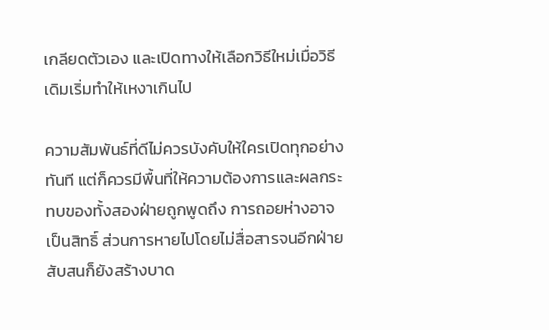เกลียดตัวเอง และเปิดทางให้เลือกวิธีใหม่เมื่อวิธีเดิมเริ่มทำให้เหงาเกินไป

ความสัมพันธ์ที่ดีไม่ควรบังคับให้ใครเปิดทุกอย่างทันที แต่ก็ควรมีพื้นที่ให้ความต้องการและผลกระทบของทั้งสองฝ่ายถูกพูดถึง การถอยห่างอาจเป็นสิทธิ์ ส่วนการหายไปโดยไม่สื่อสารจนอีกฝ่ายสับสนก็ยังสร้างบาด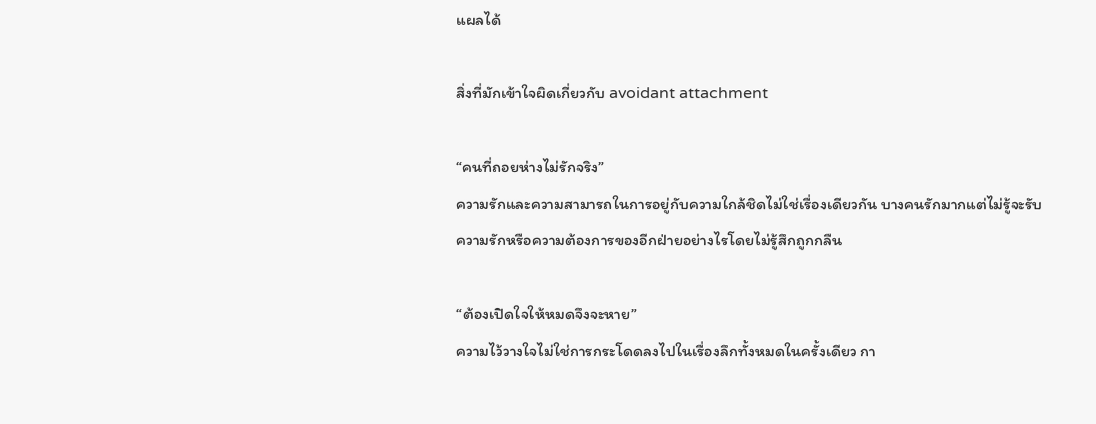แผลได้

สิ่งที่มักเข้าใจผิดเกี่ยวกับ avoidant attachment

“คนที่ถอยห่างไม่รักจริง”
ความรักและความสามารถในการอยู่กับความใกล้ชิดไม่ใช่เรื่องเดียวกัน บางคนรักมากแต่ไม่รู้จะรับความรักหรือความต้องการของอีกฝ่ายอย่างไรโดยไม่รู้สึกถูกกลืน

“ต้องเปิดใจให้หมดจึงจะหาย”
ความไว้วางใจไม่ใช่การกระโดดลงไปในเรื่องลึกทั้งหมดในครั้งเดียว กา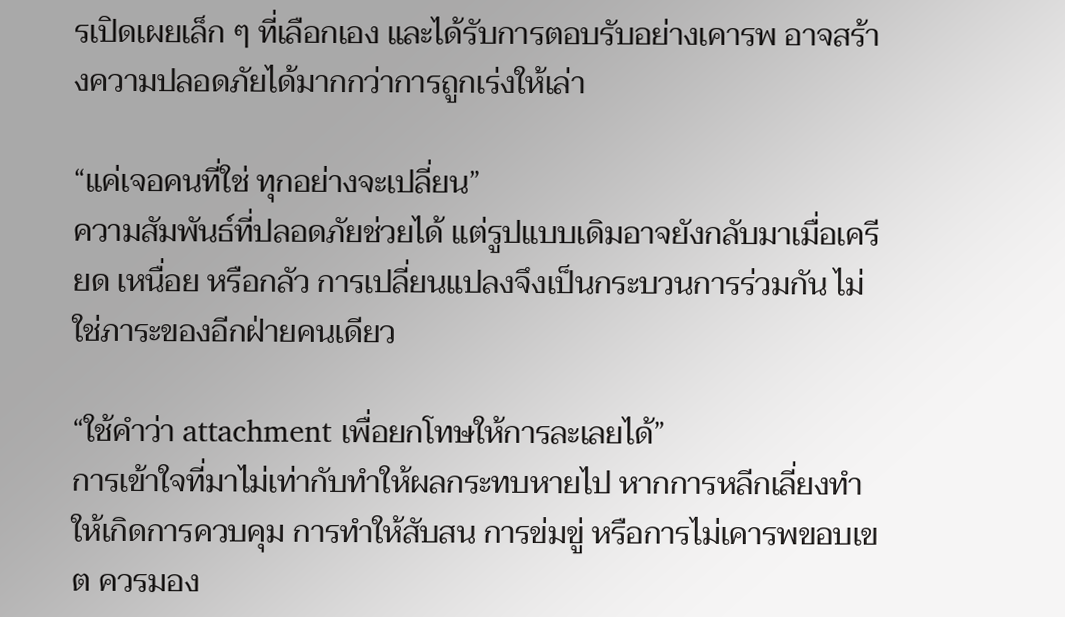รเปิดเผยเล็ก ๆ ที่เลือกเอง และได้รับการตอบรับอย่างเคารพ อาจสร้างความปลอดภัยได้มากกว่าการถูกเร่งให้เล่า

“แค่เจอคนที่ใช่ ทุกอย่างจะเปลี่ยน”
ความสัมพันธ์ที่ปลอดภัยช่วยได้ แต่รูปแบบเดิมอาจยังกลับมาเมื่อเครียด เหนื่อย หรือกลัว การเปลี่ยนแปลงจึงเป็นกระบวนการร่วมกัน ไม่ใช่ภาระของอีกฝ่ายคนเดียว

“ใช้คำว่า attachment เพื่อยกโทษให้การละเลยได้”
การเข้าใจที่มาไม่เท่ากับทำให้ผลกระทบหายไป หากการหลีกเลี่ยงทำให้เกิดการควบคุม การทำให้สับสน การข่มขู่ หรือการไม่เคารพขอบเขต ควรมอง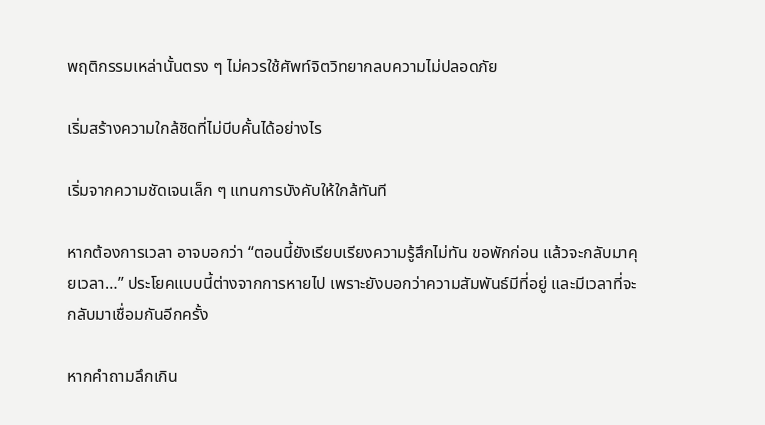พฤติกรรมเหล่านั้นตรง ๆ ไม่ควรใช้ศัพท์จิตวิทยากลบความไม่ปลอดภัย

เริ่มสร้างความใกล้ชิดที่ไม่บีบคั้นได้อย่างไร

เริ่มจากความชัดเจนเล็ก ๆ แทนการบังคับให้ใกล้ทันที

หากต้องการเวลา อาจบอกว่า “ตอนนี้ยังเรียบเรียงความรู้สึกไม่ทัน ขอพักก่อน แล้วจะกลับมาคุยเวลา…” ประโยคแบบนี้ต่างจากการหายไป เพราะยังบอกว่าความสัมพันธ์มีที่อยู่ และมีเวลาที่จะกลับมาเชื่อมกันอีกครั้ง

หากคำถามลึกเกิน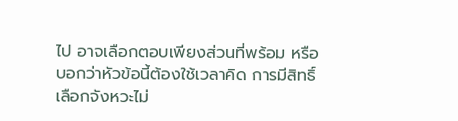ไป อาจเลือกตอบเพียงส่วนที่พร้อม หรือบอกว่าหัวข้อนี้ต้องใช้เวลาคิด การมีสิทธิ์เลือกจังหวะไม่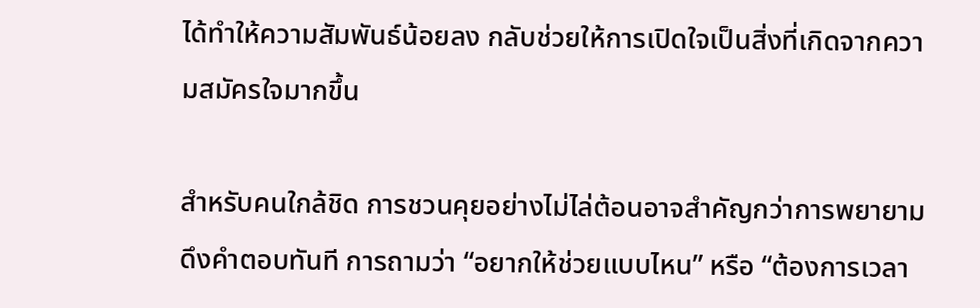ได้ทำให้ความสัมพันธ์น้อยลง กลับช่วยให้การเปิดใจเป็นสิ่งที่เกิดจากความสมัครใจมากขึ้น

สำหรับคนใกล้ชิด การชวนคุยอย่างไม่ไล่ต้อนอาจสำคัญกว่าการพยายามดึงคำตอบทันที การถามว่า “อยากให้ช่วยแบบไหน” หรือ “ต้องการเวลา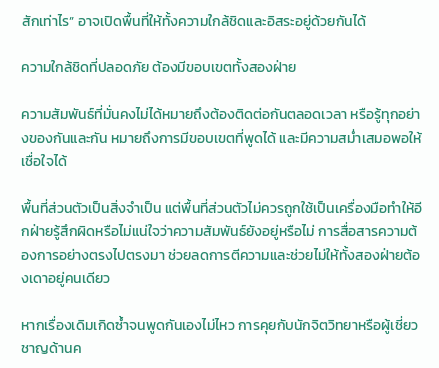สักเท่าไร” อาจเปิดพื้นที่ให้ทั้งความใกล้ชิดและอิสระอยู่ด้วยกันได้

ความใกล้ชิดที่ปลอดภัย ต้องมีขอบเขตทั้งสองฝ่าย

ความสัมพันธ์ที่มั่นคงไม่ได้หมายถึงต้องติดต่อกันตลอดเวลา หรือรู้ทุกอย่างของกันและกัน หมายถึงการมีขอบเขตที่พูดได้ และมีความสม่ำเสมอพอให้เชื่อใจได้

พื้นที่ส่วนตัวเป็นสิ่งจำเป็น แต่พื้นที่ส่วนตัวไม่ควรถูกใช้เป็นเครื่องมือทำให้อีกฝ่ายรู้สึกผิดหรือไม่แน่ใจว่าความสัมพันธ์ยังอยู่หรือไม่ การสื่อสารความต้องการอย่างตรงไปตรงมา ช่วยลดการตีความและช่วยไม่ให้ทั้งสองฝ่ายต้องเดาอยู่คนเดียว

หากเรื่องเดิมเกิดซ้ำจนพูดกันเองไม่ไหว การคุยกับนักจิตวิทยาหรือผู้เชี่ยวชาญด้านค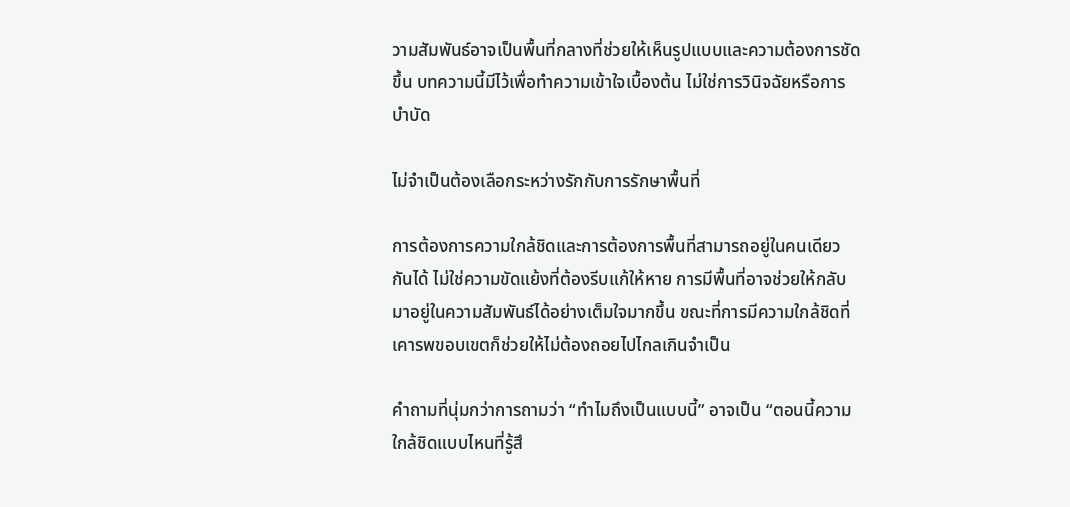วามสัมพันธ์อาจเป็นพื้นที่กลางที่ช่วยให้เห็นรูปแบบและความต้องการชัดขึ้น บทความนี้มีไว้เพื่อทำความเข้าใจเบื้องต้น ไม่ใช่การวินิจฉัยหรือการบำบัด

ไม่จำเป็นต้องเลือกระหว่างรักกับการรักษาพื้นที่

การต้องการความใกล้ชิดและการต้องการพื้นที่สามารถอยู่ในคนเดียวกันได้ ไม่ใช่ความขัดแย้งที่ต้องรีบแก้ให้หาย การมีพื้นที่อาจช่วยให้กลับมาอยู่ในความสัมพันธ์ได้อย่างเต็มใจมากขึ้น ขณะที่การมีความใกล้ชิดที่เคารพขอบเขตก็ช่วยให้ไม่ต้องถอยไปไกลเกินจำเป็น

คำถามที่นุ่มกว่าการถามว่า “ทำไมถึงเป็นแบบนี้” อาจเป็น “ตอนนี้ความใกล้ชิดแบบไหนที่รู้สึ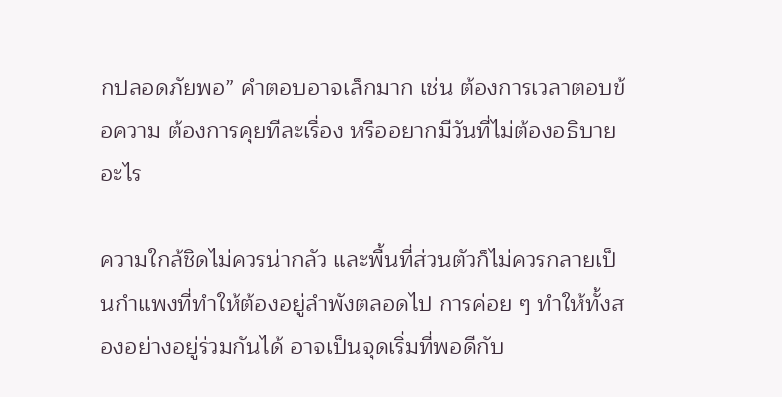กปลอดภัยพอ” คำตอบอาจเล็กมาก เช่น ต้องการเวลาตอบข้อความ ต้องการคุยทีละเรื่อง หรืออยากมีวันที่ไม่ต้องอธิบายอะไร

ความใกล้ชิดไม่ควรน่ากลัว และพื้นที่ส่วนตัวก็ไม่ควรกลายเป็นกำแพงที่ทำให้ต้องอยู่ลำพังตลอดไป การค่อย ๆ ทำให้ทั้งสองอย่างอยู่ร่วมกันได้ อาจเป็นจุดเริ่มที่พอดีกับ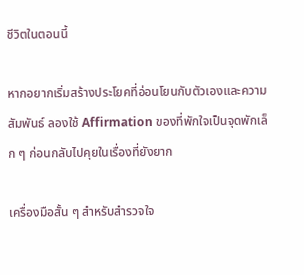ชีวิตในตอนนี้

หากอยากเริ่มสร้างประโยคที่อ่อนโยนกับตัวเองและความสัมพันธ์ ลองใช้ Affirmation ของที่พักใจเป็นจุดพักเล็ก ๆ ก่อนกลับไปคุยในเรื่องที่ยังยาก

เครื่องมือสั้น ๆ สำหรับสำรวจใจ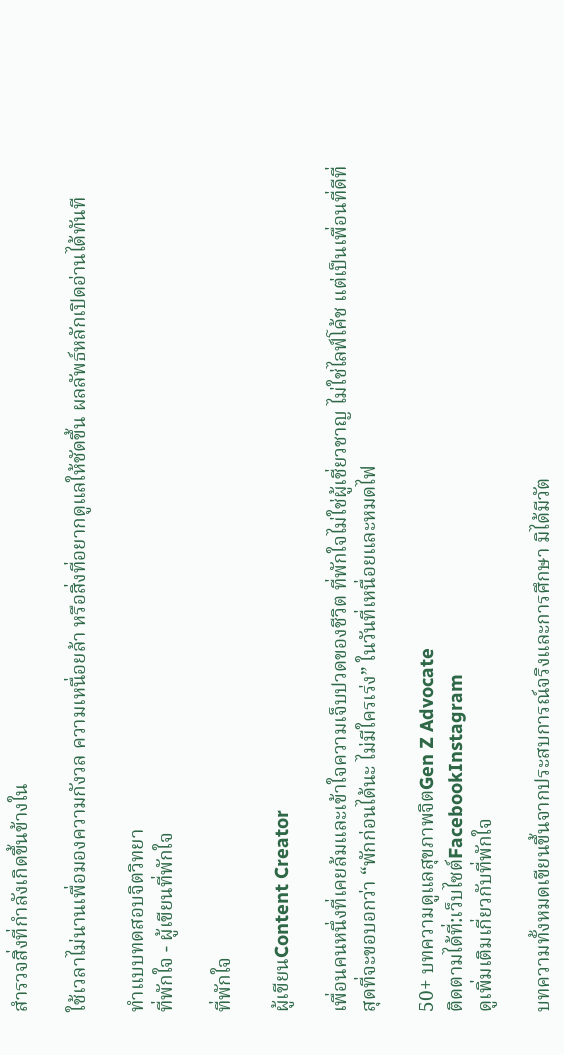สำรวจสิ่งที่กำลังเกิดขึ้นข้างใน

ใช้เวลาไม่นานเพื่อมองความกังวล ความเหนื่อยล้า หรือสิ่งที่อยากดูแลให้ชัดขึ้น ผลลัพธ์หลักเปิดอ่านได้ทันที

ทำแบบทดสอบจิตวิทยา
ที่พักใจ - ผู้เขียนที่พักใจ

ที่พักใจ

ผู้เขียนContent Creator

เพื่อนคนหนึ่งที่เคยล้มและเข้าใจความเจ็บปวดของชีวิต ที่พักใจไม่ใช่ผู้เชี่ยวชาญ ไม่ใช่ไลฟ์โค้ช แต่เป็นเพื่อนที่ดีที่สุดที่จะขอบอกว่า “พักก่อนได้นะ ไม่มีใครเร่ง” ในวันที่เหนื่อยและหมดไฟ

50+ บทความดูแลสุขภาพจิตGen Z Advocate
ติดตามได้ที่:เว็บไซต์FacebookInstagram
ดูเพิ่มเติมเกี่ยวกับที่พักใจ

บทความทั้งหมดเขียนขึ้นจากประสบการณ์จริงและการศึกษา มิได้มีวัต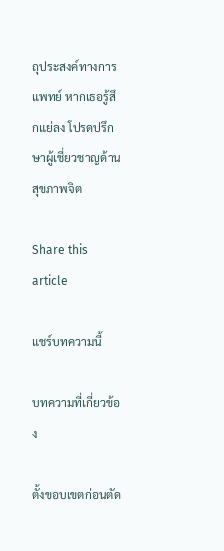ถุประสงค์ทางการแพทย์ หากเธอรู้สึกแย่ลง โปรดปรึกษาผู้เชี่ยวชาญด้านสุขภาพจิต

Share this article

แชร์บทความนี้

บทความที่เกี่ยวข้อง

ตั้งขอบเขตก่อนตัด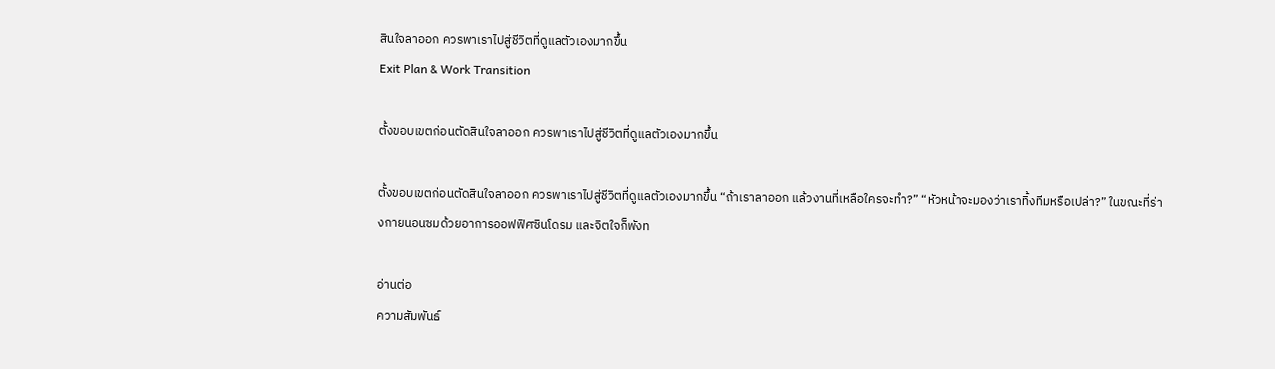สินใจลาออก ควรพาเราไปสู่ชีวิตที่ดูแลตัวเองมากขึ้น
Exit Plan & Work Transition

ตั้งขอบเขตก่อนตัดสินใจลาออก ควรพาเราไปสู่ชีวิตที่ดูแลตัวเองมากขึ้น

ตั้งขอบเขตก่อนตัดสินใจลาออก ควรพาเราไปสู่ชีวิตที่ดูแลตัวเองมากขึ้น “ถ้าเราลาออก แล้วงานที่เหลือใครจะทำ?” “หัวหน้าจะมองว่าเราทิ้งทีมหรือเปล่า?” ในขณะที่ร่างกายนอนซมด้วยอาการออฟฟิศซินโดรม และจิตใจก็พังท

อ่านต่อ
ความสัมพันธ์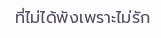ที่ไม่ได้พังเพราะไม่รัก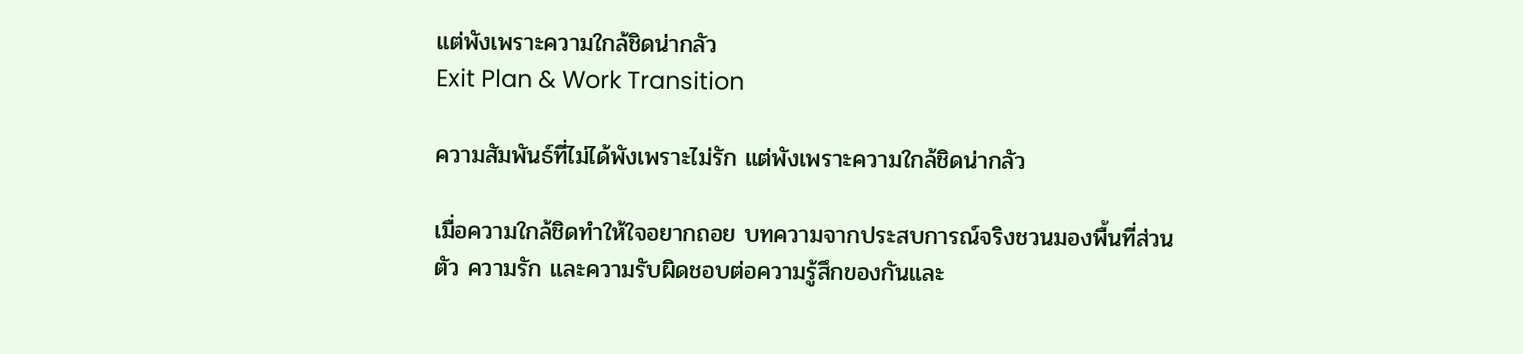แต่พังเพราะความใกล้ชิดน่ากลัว
Exit Plan & Work Transition

ความสัมพันธ์ที่ไม่ได้พังเพราะไม่รัก แต่พังเพราะความใกล้ชิดน่ากลัว

เมื่อความใกล้ชิดทำให้ใจอยากถอย บทความจากประสบการณ์จริงชวนมองพื้นที่ส่วนตัว ความรัก และความรับผิดชอบต่อความรู้สึกของกันและ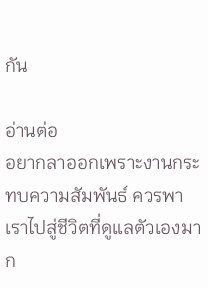กัน

อ่านต่อ
อยากลาออกเพราะงานกระทบความสัมพันธ์ ควรพาเราไปสู่ชีวิตที่ดูแลตัวเองมาก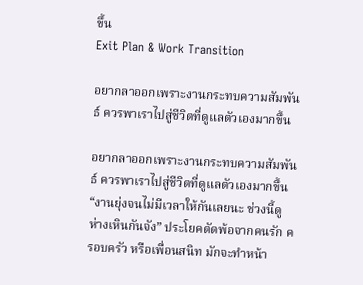ขึ้น
Exit Plan & Work Transition

อยากลาออกเพราะงานกระทบความสัมพันธ์ ควรพาเราไปสู่ชีวิตที่ดูแลตัวเองมากขึ้น

อยากลาออกเพราะงานกระทบความสัมพันธ์ ควรพาเราไปสู่ชีวิตที่ดูแลตัวเองมากขึ้น “งานยุ่งจนไม่มีเวลาให้กันเลยนะ ช่วงนี้ดูห่างเหินกันจัง” ประโยคตัดพ้อจากคนรัก ครอบครัว หรือเพื่อนสนิท มักจะทำหน้า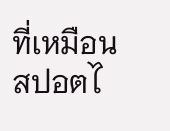ที่เหมือนสปอตไ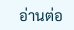อ่านต่อ